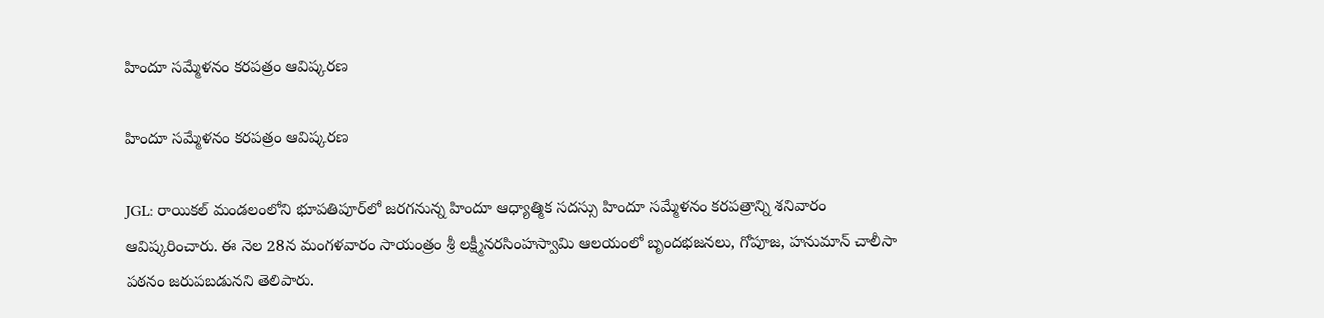హిందూ సమ్మేళనం కరపత్రం ఆవిష్కరణ

హిందూ సమ్మేళనం కరపత్రం ఆవిష్కరణ

JGL: రాయికల్ మండలంలోని భూపతిపూర్‌లో జరగనున్న హిందూ ఆధ్యాత్మిక సదస్సు హిందూ సమ్మేళనం కరపత్రాన్ని శనివారం ఆవిష్కరించారు. ఈ నెల 28న మంగళవారం సాయంత్రం శ్రీ లక్ష్మీనరసింహస్వామి ఆలయంలో బృందభజనలు, గోపూజ, హనుమాన్ చాలీసా పఠనం జరుపబడునని తెలిపారు.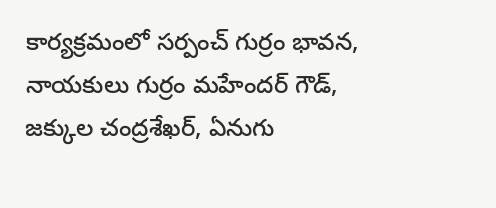కార్యక్రమంలో సర్పంచ్ గుర్రం భావన, నాయకులు గుర్రం మహేందర్ గౌడ్, జక్కుల చంద్రశేఖర్, ఏనుగు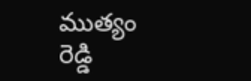ముత్యం రెడ్డి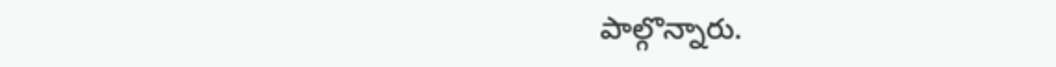పాల్గొన్నారు.